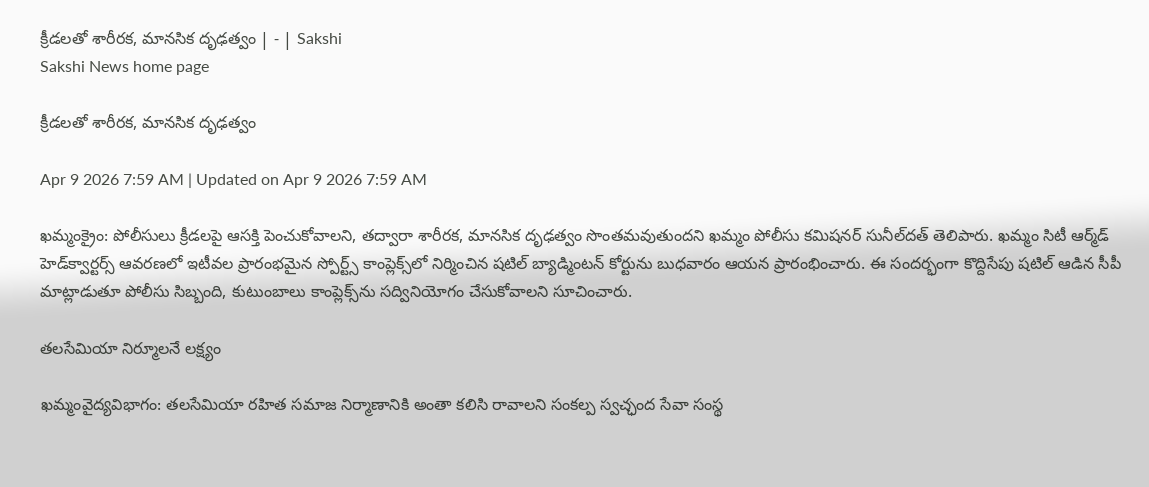క్రీడలతో శారీరక, మానసిక దృఢత్వం | - | Sakshi
Sakshi News home page

క్రీడలతో శారీరక, మానసిక దృఢత్వం

Apr 9 2026 7:59 AM | Updated on Apr 9 2026 7:59 AM

ఖమ్మంక్రైం: పోలీసులు క్రీడలపై ఆసక్తి పెంచుకోవాలని, తద్వారా శారీరక, మానసిక దృఢత్వం సొంతమవుతుందని ఖమ్మం పోలీసు కమిషనర్‌ సునీల్‌దత్‌ తెలిపారు. ఖమ్మం సిటీ ఆర్మ్‌డ్‌ హెడ్‌క్వార్టర్స్‌ ఆవరణలో ఇటీవల ప్రారంభమైన స్పోర్ట్స్‌ కాంప్లెక్స్‌లో నిర్మించిన షటిల్‌ బ్యాడ్మింటన్‌ కోర్టును బుధవారం ఆయన ప్రారంభించారు. ఈ సందర్భంగా కొద్దిసేపు షటిల్‌ ఆడిన సీపీ మాట్లాడుతూ పోలీసు సిబ్బంది, కుటుంబాలు కాంప్లెక్స్‌ను సద్వినియోగం చేసుకోవాలని సూచించారు.

తలసేమియా నిర్మూలనే లక్ష్యం

ఖమ్మంవైద్యవిభాగం: తలసేమియా రహిత సమాజ నిర్మాణానికి అంతా కలిసి రావాలని సంకల్ప స్వచ్ఛంద సేవా సంస్థ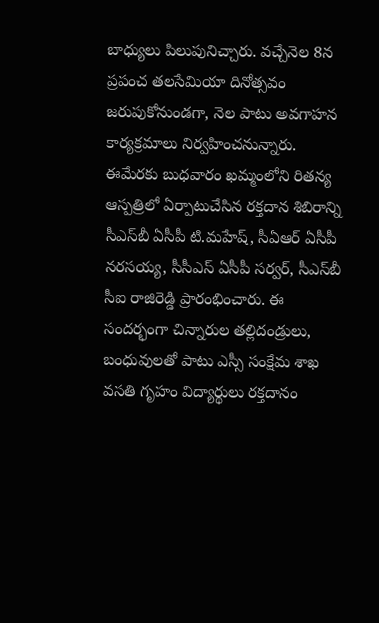బాధ్యులు పిలుపునిచ్చారు. వచ్చేనెల 8న ప్రపంచ తలసేమియా దినోత్సవం జరుపుకోనుండగా, నెల పాటు అవగాహన కార్యక్రమాలు నిర్వహించనున్నారు. ఈమేరకు బుధవారం ఖమ్మంలోని రితన్య ఆస్పత్రిలో ఏర్పాటుచేసిన రక్తదాన శిబిరాన్ని సీఎస్‌బీ ఏసీపీ టి.మహేష్‌, సీఏఆర్‌ ఏసీపీ నరసయ్య, సీసీఎస్‌ ఏసీపీ సర్వర్‌, సీఎస్‌బీ సీఐ రాజిరెడ్డి ప్రారంభించారు. ఈ సందర్భంగా చిన్నారుల తల్లిదండ్రులు, బంధువులతో పాటు ఎస్సీ సంక్షేమ శాఖ వసతి గృహం విద్యార్థులు రక్తదానం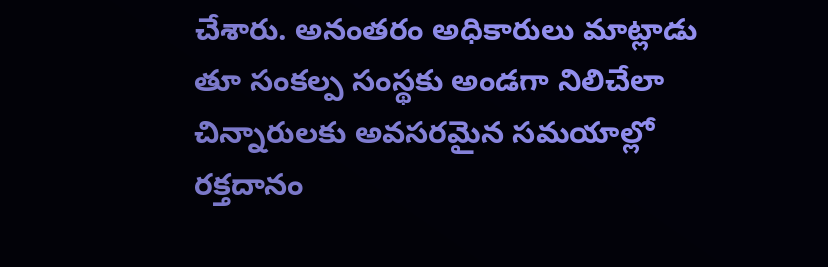చేశారు. అనంతరం అధికారులు మాట్లాడు తూ సంకల్ప సంస్థకు అండగా నిలిచేలా చిన్నారులకు అవసరమైన సమయాల్లో రక్తదానం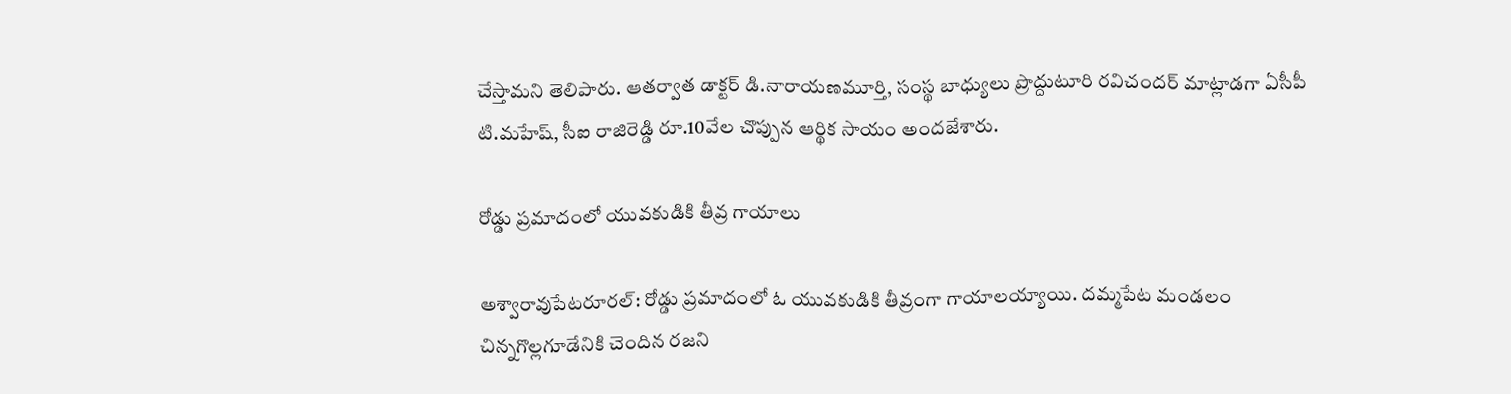చేస్తామని తెలిపారు. ఆతర్వాత డాక్టర్‌ డి.నారాయణమూర్తి, సంస్థ బాధ్యులు ప్రొద్దుటూరి రవిచందర్‌ మాట్లాడగా ఏసీపీ టి.మహేష్‌, సీఐ రాజిరెడ్డి రూ.10వేల చొప్పున ఆర్థిక సాయం అందజేశారు.

రోడ్డు ప్రమాదంలో యువకుడికి తీవ్ర గాయాలు

అశ్వారావుపేటరూరల్‌: రోడ్డు ప్రమాదంలో ఓ యువకుడికి తీవ్రంగా గాయాలయ్యాయి. దమ్మపేట మండలం చిన్నగొల్లగూడేనికి చెందిన రజని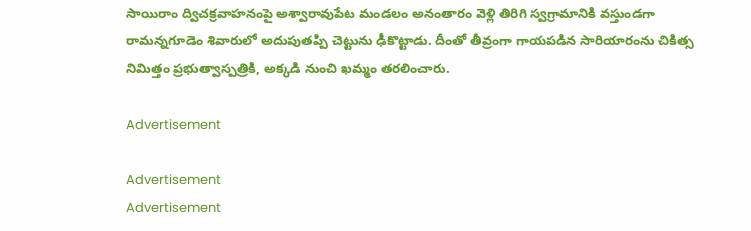సాయిరాం ద్విచక్రవాహనంపై అశ్వారావుపేట మండలం అనంతారం వెళ్లి తిరిగి స్వగ్రామానికి వస్తుండగా రామన్నగూడెం శివారులో అదుపుతప్పి చెట్టును ఢీకొట్టాడు. దీంతో తీవ్రంగా గాయపడిన సారియారంను చికిత్స నిమిత్తం ప్రభుత్వాస్పత్రికి, అక్కడి నుంచి ఖమ్మం తరలించారు.

Advertisement

Advertisement
Advertisement